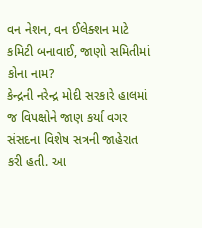વન નેશન, વન ઈલેક્શન માટે કમિટી બનાવાઈ, જાણો સમિતીમાં કોના નામ?
કેન્દ્રની નરેન્દ્ર મોદી સરકારે હાલમાં જ વિપક્ષોને જાણ કર્યા વગર સંસદના વિશેષ સત્રની જાહેરાત કરી હતી. આ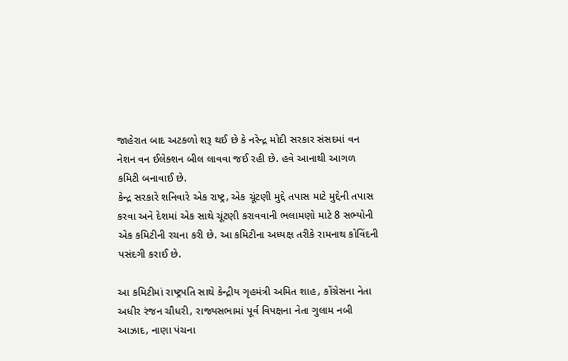જાહેરાત બાદ અટકળો શરૂ થઈ છે કે નરેન્દ્ર મોદી સરકાર સંસદમાં વન નેશન વન ઈલેક્શન બીલ લાવવા જઈ રહી છે. હવે આનાથી આગળ કમિટી બનાવાઈ છે.
કેન્દ્ર સરકારે શનિવારે એક રાષ્ટ્ર, એક ચૂંટણી મુદ્દે તપાસ માટે મુદ્દેની તપાસ કરવા અને દેશમાં એક સાથે ચૂંટણી કરાવવાની ભલામણો માટે 8 સભ્યોની એક કમિટીની રચના કરી છે. આ કમિટીના અધ્યક્ષ તરીકે રામનાથ કોવિંદની પસંદગી કરાઈ છે.

આ કમિટીમાં રાષ્ટ્રપતિ સાથે કેન્દ્રીય ગૃહમંત્રી અમિત શાહ, કોંગ્રેસના નેતા અધીર રંજન ચૌધરી, રાજ્યસભામાં પૂર્વ વિપક્ષના નેતા ગુલામ નબી આઝાદ, નાણા પંચના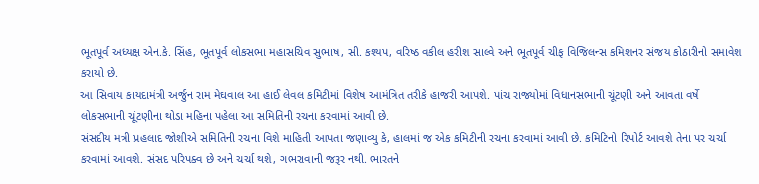ભૂતપૂર્વ અધ્યક્ષ એન.કે. સિંહ, ભૂતપૂર્વ લોકસભા મહાસચિવ સુભાષ, સી. કશ્યપ, વરિષ્ઠ વકીલ હરીશ સાલ્વે અને ભૂતપૂર્વ ચીફ વિજિલન્સ કમિશનર સંજય કોઠારીનો સમાવેશ કરાયો છે.
આ સિવાય કાયદામંત્રી અર્જુન રામ મેઘવાલ આ હાઈ લેવલ કમિટીમાં વિશેષ આમંત્રિત તરીકે હાજરી આપશે. પાંચ રાજ્યોમાં વિધાનસભાની ચૂંટણી અને આવતા વર્ષે લોકસભાની ચૂંટણીના થોડા મહિના પહેલા આ સમિતિની રચના કરવામાં આવી છે.
સંસદીય મત્રી પ્રહલાદ જોશીએ સમિતિની રચના વિશે માહિતી આપતા જણાવ્યુ કે, હાલમાં જ એક કમિટીની રચના કરવામાં આવી છે. કમિટિનો રિપોર્ટ આવશે તેના પર ચર્ચા કરવામાં આવશે. સંસદ પરિપક્વ છે અને ચર્ચા થશે, ગભરાવાની જરૂર નથી. ભારતને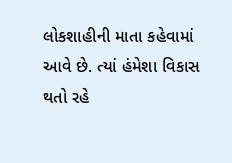લોકશાહીની માતા કહેવામાં આવે છે. ત્યાં હંમેશા વિકાસ થતો રહે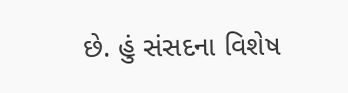છે. હું સંસદના વિશેષ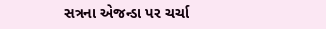સત્રના એજન્ડા પર ચર્ચા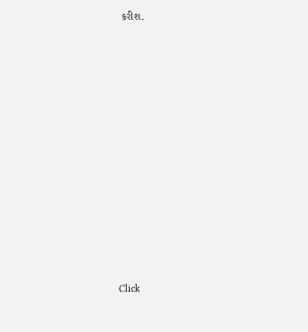કરીશ.












Click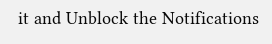it and Unblock the Notifications